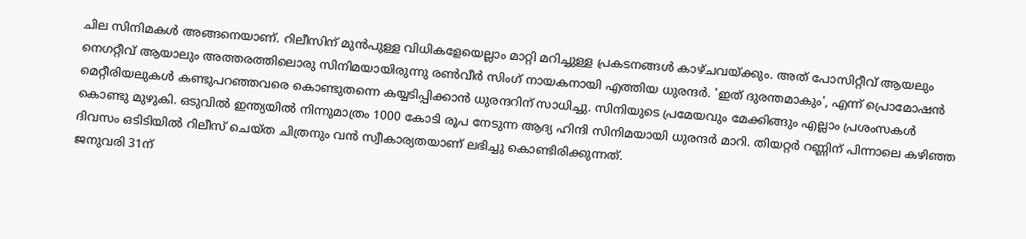ചില സിനിമകൾ അങ്ങനെയാണ്. റിലീസിന് മുൻപുള്ള വിധികളേയെല്ലാം മാറ്റി മറിച്ചുള്ള പ്രകടനങ്ങൾ കാഴ്ചവയ്ക്കും. അത് പോസിറ്റീവ് ആയലും നെഗറ്റീവ് ആയാലും അത്തരത്തിലൊരു സിനിമയായിരുന്നു രൺവീർ സിംഗ് നായകനായി എത്തിയ ധുരന്ദർ. 'ഇത് ദുരന്തമാകും', എന്ന് പ്രൊമോഷൻ മെറ്റീരിയലുകൾ കണ്ടുപറഞ്ഞവരെ കൊണ്ടുതന്നെ കയ്യടിപ്പിക്കാൻ ധുരന്ദറിന് സാധിച്ചു. സിനിയുടെ പ്രമേയവും മേക്കിങ്ങും എല്ലാം പ്രശംസകൾ കൊണ്ടു മുഴുകി. ഒടുവിൽ ഇന്ത്യയിൽ നിന്നുമാത്രം 1000 കോടി രൂപ നേടുന്ന ആദ്യ ഹിന്ദി സിനിമയായി ധുരന്ദർ മാറി. തിയറ്റർ റണ്ണിന് പിന്നാലെ കഴിഞ്ഞ ദിവസം ഒടിടിയിൽ റിലീസ് ചെയ്ത ചിത്രനും വൻ സ്വീകാര്യതയാണ് ലഭിച്ചു കൊണ്ടിരിക്കുന്നത്.
ജനുവരി 31ന്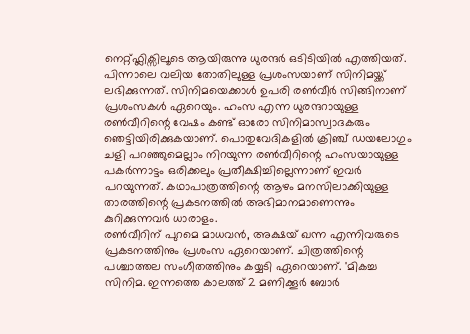നെറ്റ്ഫ്ലിക്സിലൂടെ ആയിരുന്നു ധുരന്ദർ ഒടിടിയിൽ എത്തിയത്. പിന്നാലെ വലിയ തോതിലുള്ള പ്രശംസയാണ് സിനിമയ്ക്ക് ലഭിക്കുന്നത്. സിനിമയെക്കാൾ ഉപരി രൺവീർ സിങ്ങിനാണ് പ്രശംസകൾ ഏറെയും. ഹംസ എന്ന ധുരന്ദറായുള്ള രൺവീറിന്റെ വേഷം കണ്ട് ഓരോ സിനിമാസ്വാദകരും ഞെട്ടിയിരിക്കുകയാണ്. പൊതുവേദികളിൽ ക്രിഞ്ച് ഡയലോഗും ചളി പറഞ്ഞുമെല്ലാം നിറയുന്ന രൺവീറിന്റെ ഹംസയായുള്ള പകർന്നാട്ടം ഒരിക്കലും പ്രതീക്ഷിച്ചില്ലെന്നാണ് ഇവർ പറയുന്നത്. കഥാപാത്രത്തിന്റെ ആഴം മനസിലാക്കിയുള്ള താരത്തിന്റെ പ്രകടനത്തിൽ അഭിമാനമാണെന്നും കുറിക്കുന്നവർ ധാരാളം.
രൺവീറിന് പുറമെ മാധവൻ, അക്ഷയ് ഖന്ന എന്നിവരുടെ പ്രകടനത്തിനും പ്രശംസ ഏറെയാണ്. ചിത്രത്തിന്റെ പശ്ചാത്തല സംഗീതത്തിനും കയ്യടി ഏറെയാണ്. 'മികച്ച സിനിമ. ഇന്നത്തെ കാലത്ത് 2 മണിക്കൂർ ബോർ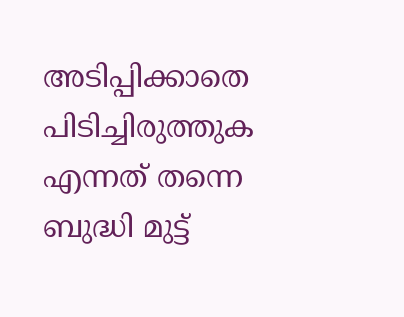അടിപ്പിക്കാതെ പിടിച്ചിരുത്തുക എന്നത് തന്നെ ബുദ്ധി മുട്ട്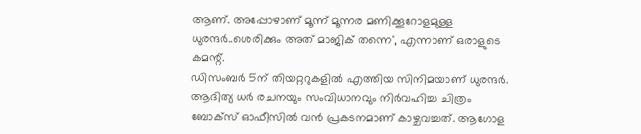ആണ്. അപ്പോഴാണ് മൂന്ന് മൂന്നര മണിക്കൂറോളമുള്ള ധുരന്ദർ..ശെരിക്കും അത് മാജിക് തന്നെ', എന്നാണ് ഒരാളുടെ കമന്റ്.
ഡിസംബർ 5ന് തിയറ്ററുകളിൽ എത്തിയ സിനിമയാണ് ധുരന്ദർ. ആദിത്യ ധർ രചനയും സംവിധാനവും നിർവഹിച്ച ചിത്രം ബോക്സ് ഓഫീസിൽ വൻ പ്രകടനമാണ് കാഴ്ചവച്ചത്. ആഗോള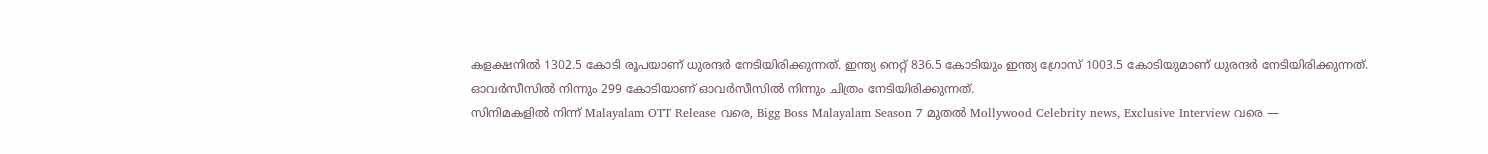കളക്ഷനിൽ 1302.5 കോടി രൂപയാണ് ധുരന്ദർ നേടിയിരിക്കുന്നത്. ഇന്ത്യ നെറ്റ് 836.5 കോടിയും ഇന്ത്യ ഗ്രോസ് 1003.5 കോടിയുമാണ് ധുരന്ദർ നേടിയിരിക്കുന്നത്. ഓവർസീസിൽ നിന്നും 299 കോടിയാണ് ഓവർസീസിൽ നിന്നും ചിത്രം നേടിയിരിക്കുന്നത്.
സിനിമകളിൽ നിന്ന് Malayalam OTT Release വരെ, Bigg Boss Malayalam Season 7 മുതൽ Mollywood Celebrity news, Exclusive Interview വരെ —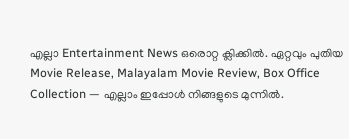എല്ലാ Entertainment News ഒരൊറ്റ ക്ലിക്കിൽ. ഏറ്റവും പുതിയ Movie Release, Malayalam Movie Review, Box Office Collection — എല്ലാം ഇപ്പോൾ നിങ്ങളുടെ മുന്നിൽ.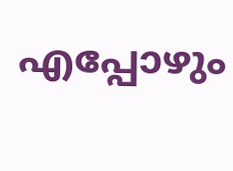എപ്പോഴും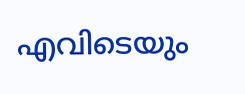എവിടെയും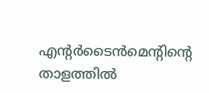എന്റർടൈൻമെന്റിന്റെ താളത്തിൽ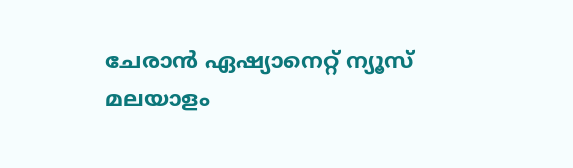ചേരാൻ ഏഷ്യാനെറ്റ് ന്യൂസ് മലയാളം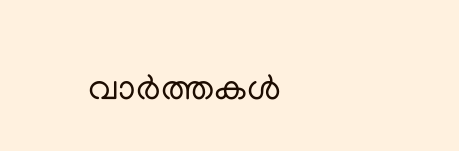വാർത്തകൾ